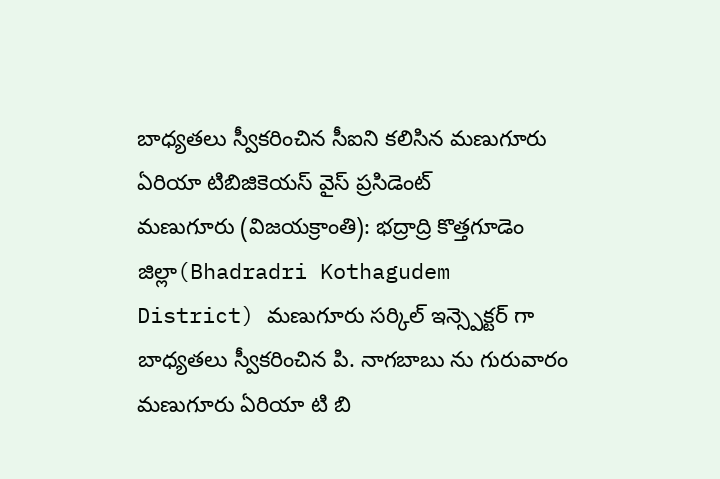బాధ్యతలు స్వీకరించిన సీఐని కలిసిన మణుగూరు ఏరియా టిబిజికెయస్ వైస్ ప్రసిడెంట్
మణుగూరు (విజయక్రాంతి): భద్రాద్రి కొత్తగూడెం జిల్లా(Bhadradri Kothagudem District) మణుగూరు సర్కిల్ ఇన్స్పెక్టర్ గా బాధ్యతలు స్వీకరించిన పి. నాగబాబు ను గురువారం మణుగూరు ఏరియా టి బి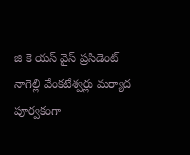జి కె యస్ వైస్ ప్రసిడెంట్ నాగెల్లి వేంకటేశ్వర్లు మర్యాద పూర్వకంగా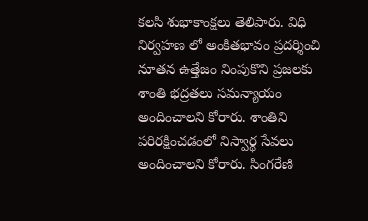కలసి శుభాకాంక్షలు తెలిపారు. విధి నిర్వహణ లో అంకితభావం ప్రదర్శించి నూతన ఉత్తేజం నింపుకొని ప్రజలకు శాంతి భద్రతలు సమన్యాయం అందించాలని కోరారు. శాంతిని పరిరక్షించడంలో నిస్వార్థ సేవలు అందించాలని కోరారు. సింగరేణి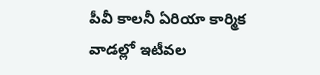పీవీ కాలనీ ఏరియా కార్మిక వాడల్లో ఇటీవల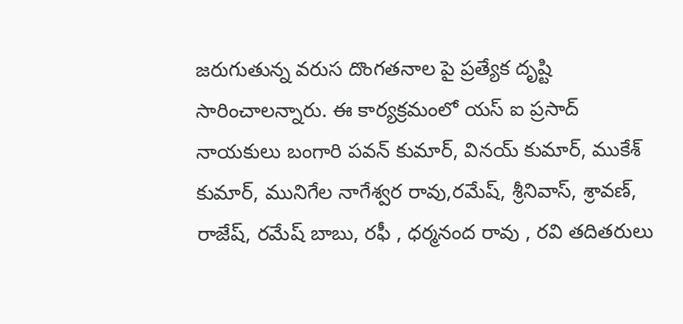జరుగుతున్న వరుస దొంగతనాల పై ప్రత్యేక దృష్టి సారించాలన్నారు. ఈ కార్యక్రమంలో యస్ ఐ ప్రసాద్ నాయకులు బంగారి పవన్ కుమార్, వినయ్ కుమార్, ముకేశ్ కుమార్, మునిగేల నాగేశ్వర రావు,రమేష్, శ్రీనివాస్, శ్రావణ్, రాజేష్, రమేష్ బాబు, రఫీ , ధర్మనంద రావు , రవి తదితరులు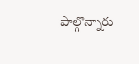పాల్గొన్నారు